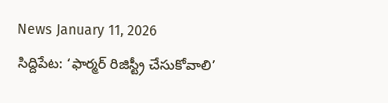News January 11, 2026
సిద్దిపేట: ‘ఫార్మర్ రిజిస్ట్రీ చేసుకోవాలి’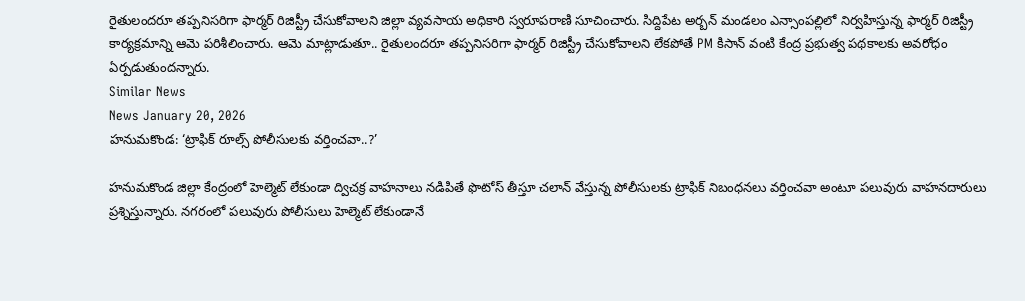రైతులందరూ తప్పనిసరిగా ఫార్మర్ రిజిస్ట్రీ చేసుకోవాలని జిల్లా వ్యవసాయ అధికారి స్వరూపరాణి సూచించారు. సిద్దిపేట అర్బన్ మండలం ఎన్సాంపల్లిలో నిర్వహిస్తున్న ఫార్మర్ రిజిస్ట్రీ కార్యక్రమాన్ని ఆమె పరిశీలించారు. ఆమె మాట్లాడుతూ.. రైతులందరూ తప్పనిసరిగా ఫార్మర్ రిజిస్ట్రీ చేసుకోవాలని లేకపోతే PM కిసాన్ వంటి కేంద్ర ప్రభుత్వ పథకాలకు అవరోధం ఏర్పడుతుందన్నారు.
Similar News
News January 20, 2026
హనుమకొండ: ‘ట్రాఫిక్ రూల్స్ పోలీసులకు వర్తించవా..?’

హనుమకొండ జిల్లా కేంద్రంలో హెల్మెట్ లేకుండా ద్విచక్ర వాహనాలు నడిపితే ఫొటోస్ తీస్తూ చలాన్ వేస్తున్న పోలీసులకు ట్రాఫిక్ నిబంధనలు వర్తించవా అంటూ పలువురు వాహనదారులు ప్రశ్నిస్తున్నారు. నగరంలో పలువురు పోలీసులు హెల్మెట్ లేకుండానే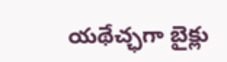యథేచ్ఛగా బైక్లు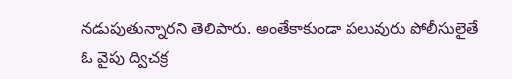నడుపుతున్నారని తెలిపారు. అంతేకాకుండా పలువురు పోలీసులైతే ఓ వైపు ద్విచక్ర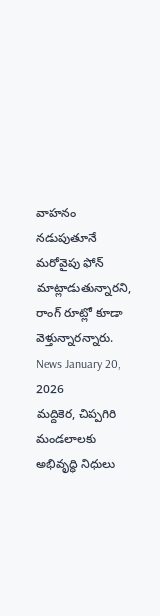వాహనం నడుపుతూనే మరోవైపు ఫోన్ మాట్లాడుతున్నారని, రాంగ్ రూట్లో కూడా వెళ్తున్నారన్నారు.
News January 20, 2026
మద్దికెర, చిప్పగిరి మండలాలకు అభివృద్ధి నిధులు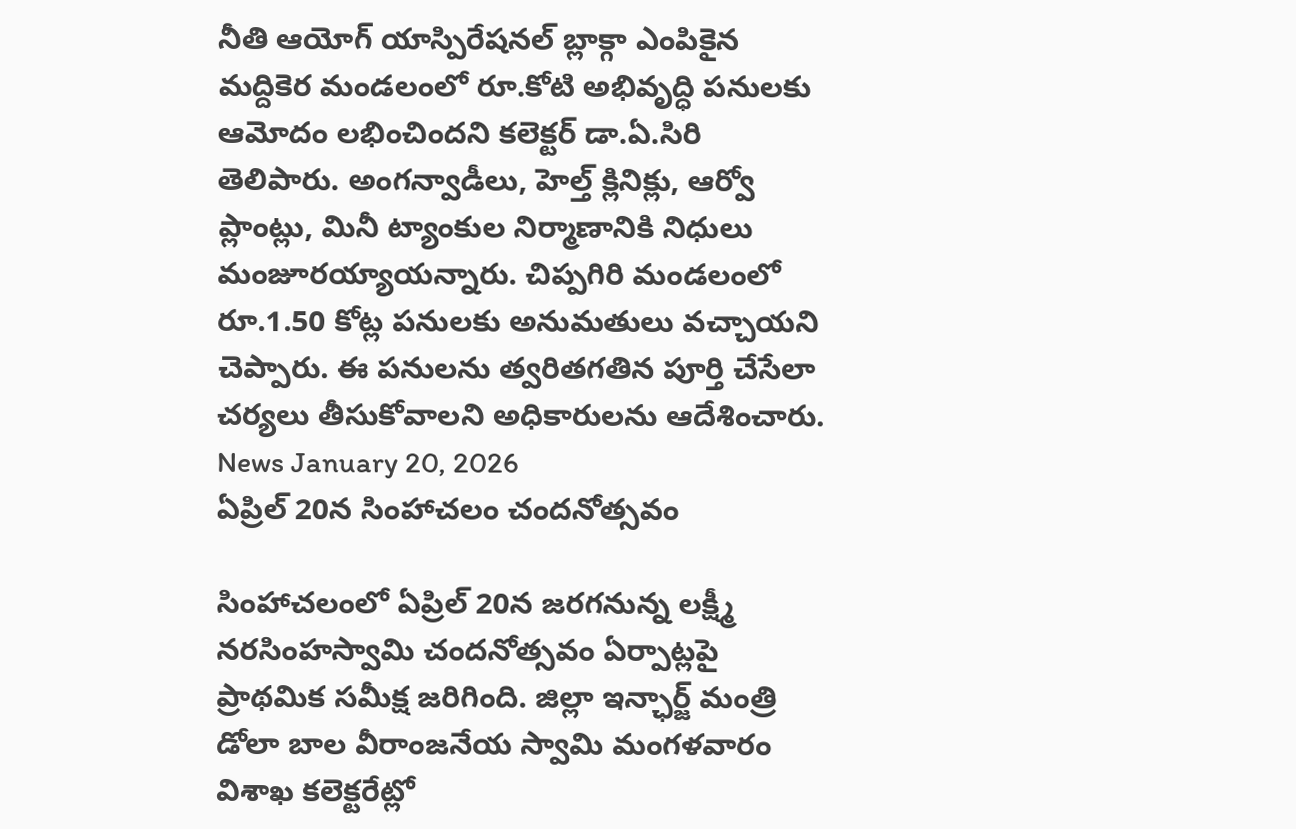నీతి ఆయోగ్ యాస్పిరేషనల్ బ్లాక్గా ఎంపికైన మద్దికెర మండలంలో రూ.కోటి అభివృద్ధి పనులకు ఆమోదం లభించిందని కలెక్టర్ డా.ఏ.సిరి తెలిపారు. అంగన్వాడీలు, హెల్త్ క్లినిక్లు, ఆర్వో ప్లాంట్లు, మినీ ట్యాంకుల నిర్మాణానికి నిధులు మంజూరయ్యాయన్నారు. చిప్పగిరి మండలంలో రూ.1.50 కోట్ల పనులకు అనుమతులు వచ్చాయని చెప్పారు. ఈ పనులను త్వరితగతిన పూర్తి చేసేలా చర్యలు తీసుకోవాలని అధికారులను ఆదేశించారు.
News January 20, 2026
ఏప్రిల్ 20న సింహాచలం చందనోత్సవం

సింహాచలంలో ఏప్రిల్ 20న జరగనున్న లక్ష్మీ నరసింహస్వామి చందనోత్సవం ఏర్పాట్లపై ప్రాథమిక సమీక్ష జరిగింది. జిల్లా ఇన్ఛార్జ్ మంత్రి డోలా బాల వీరాంజనేయ స్వామి మంగళవారం విశాఖ కలెక్టరేట్లో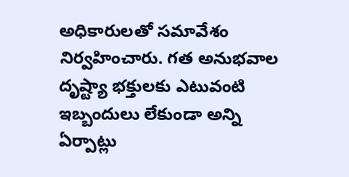అధికారులతో సమావేశం నిర్వహించారు. గత అనుభవాల దృష్ట్యా భక్తులకు ఎటువంటి ఇబ్బందులు లేకుండా అన్ని ఏర్పాట్లు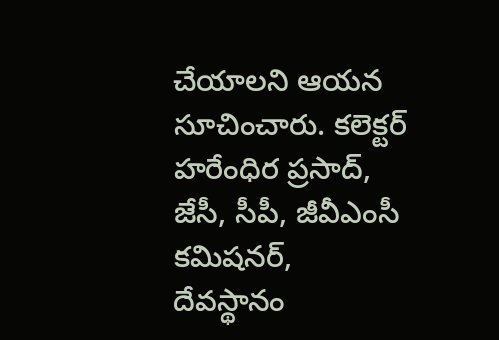చేయాలని ఆయన సూచించారు. కలెక్టర్ హరేంధిర ప్రసాద్, జేసీ, సీపీ, జీవీఎంసీ కమిషనర్, దేవస్థానం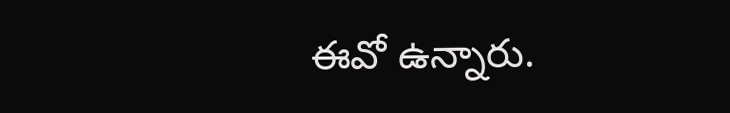ఈవో ఉన్నారు.